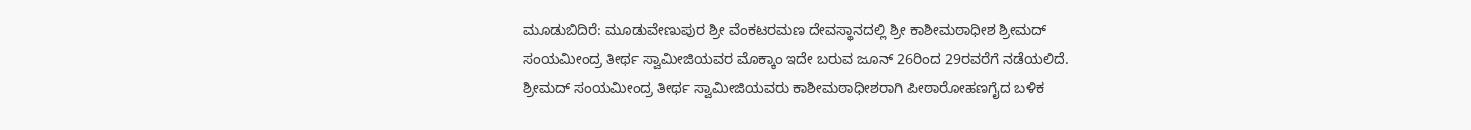ಮೂಡುಬಿದಿರೆ: ಮೂಡುವೇಣುಪುರ ಶ್ರೀ ವೆಂಕಟರಮಣ ದೇವಸ್ಥಾನದಲ್ಲಿ ಶ್ರೀ ಕಾಶೀಮಠಾಧೀಶ ಶ್ರೀಮದ್ ಸಂಯಮೀಂದ್ರ ತೀರ್ಥ ಸ್ವಾಮೀಜಿಯವರ ಮೊಕ್ಕಾಂ ಇದೇ ಬರುವ ಜೂನ್ 26ರಿಂದ 29ರವರೆಗೆ ನಡೆಯಲಿದೆ. ಶ್ರೀಮದ್ ಸಂಯಮೀಂದ್ರ ತೀರ್ಥ ಸ್ವಾಮೀಜಿಯವರು ಕಾಶೀಮಠಾಧೀಶರಾಗಿ ಪೀಠಾರೋಹಣಗೈದ ಬಳಿಕ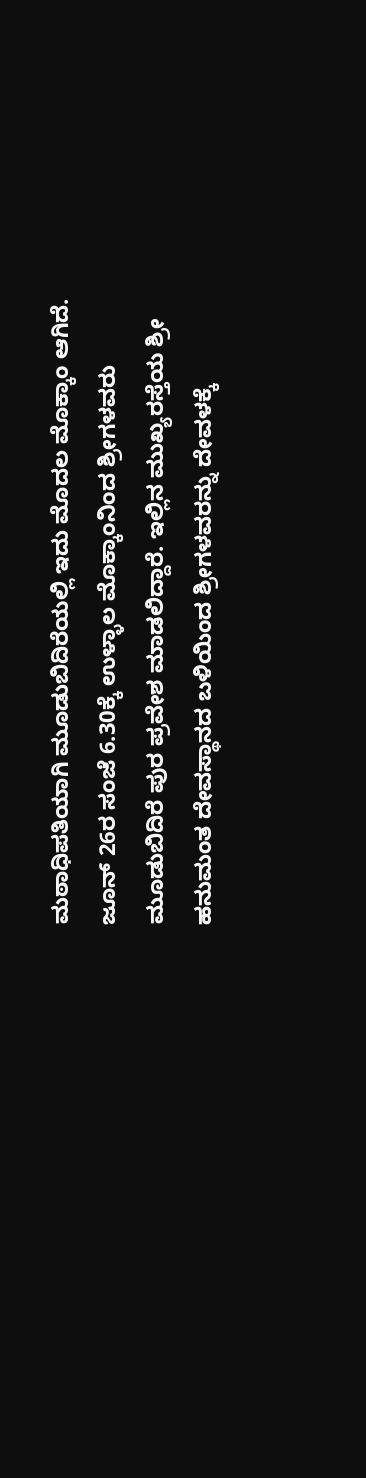ಮಠಾಧಿಪತಿಯಾಗಿ ಮೂಡುಬಿದಿರೆಯಲ್ಲಿ ಇದು ಮೊದಲ ಮೊಕ್ಕಾಂ ಆಗಿದೆ.
ಜೂನ್ 26ರ ಸಂಜೆ 6.30ಕ್ಕೆ ಉಳ್ಳಾಲ ಮೊಕ್ಕಾಂನಿಂದ ಶ್ರೀಗಳವರು ಮೂಡುಬಿದಿರೆ ಪುರ ಪ್ರವೇಶ ಮಾಡಲಿದ್ದಾರೆ. ಇಲ್ಲಿನ ಮುಖ್ಯರಸ್ತೆಯ ಶ್ರೀ ಹನುಮಂತ ದೇವಸ್ಥಾನದ ಬಳಿಯಿಂದ ಶ್ರೀಗಳವರನ್ನು ದೇವಳಕ್ಕೆ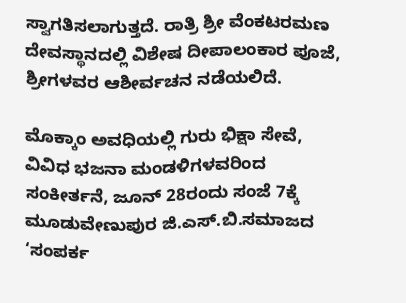ಸ್ವಾಗತಿಸಲಾಗುತ್ತದೆ. ರಾತ್ರಿ ಶ್ರೀ ವೆಂಕಟರಮಣ ದೇವಸ್ಥಾನದಲ್ಲಿ ವಿಶೇಷ ದೀಪಾಲಂಕಾರ ಪೂಜೆ, ಶ್ರೀಗಳವರ ಆಶೀರ್ವಚನ ನಡೆಯಲಿದೆ.

ಮೊಕ್ಕಾಂ ಅವಧಿಯಲ್ಲಿ ಗುರು ಭಿಕ್ಷಾ ಸೇವೆ, ವಿವಿಧ ಭಜನಾ ಮಂಡಳಿಗಳವರಿಂದ ಸಂಕೀರ್ತನೆ, ಜೂನ್ 28ರಂದು ಸಂಜೆ 7ಕ್ಕೆ ಮೂಡುವೇಣುಪುರ ಜಿ.ಎಸ್.ಬಿ.ಸಮಾಜದ ‘ಸಂಪರ್ಕ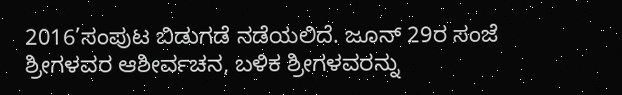2016’ಸಂಪುಟ ಬಿಡುಗಡೆ ನಡೆಯಲಿದೆ. ಜೂನ್ 29ರ ಸಂಜೆ ಶ್ರೀಗಳವರ ಆಶೀರ್ವಚನ, ಬಳಿಕ ಶ್ರೀಗಳವರನ್ನು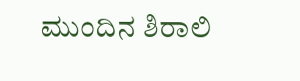ಮುಂದಿನ ಶಿರಾಲಿ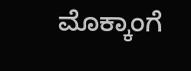ಮೊಕ್ಕಾಂಗೆ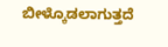ಬೀಳ್ಕೊಡಲಾಗುತ್ತದೆ